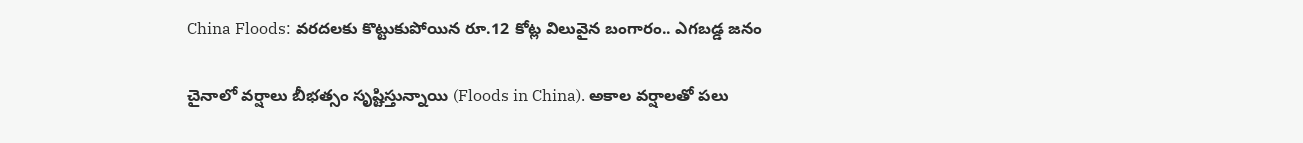China Floods: వరదలకు కొట్టుకుపోయిన రూ.12 కోట్ల విలువైన బంగారం.. ఎగబడ్డ జనం

చైనాలో వర్షాలు బీభత్సం సృష్టిస్తున్నాయి (Floods in China). అకాల వర్షాలతో పలు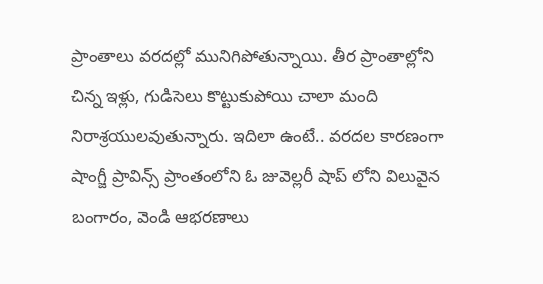ప్రాంతాలు వరదల్లో మునిగిపోతున్నాయి. తీర ప్రాంతాల్లోని చిన్న ఇళ్లు, గుడిసెలు కొట్టుకుపోయి చాలా మంది నిరాశ్రయులవుతున్నారు. ఇదిలా ఉంటే.. వరదల కారణంగా షాంగ్జీ ప్రావిన్స్ ప్రాంతంలోని ఓ జువెల్లరీ షాప్ లోని విలువైన బంగారం, వెండి ఆభరణాలు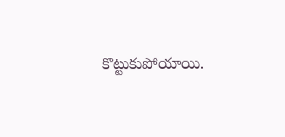కొట్టుకుపోయాయి.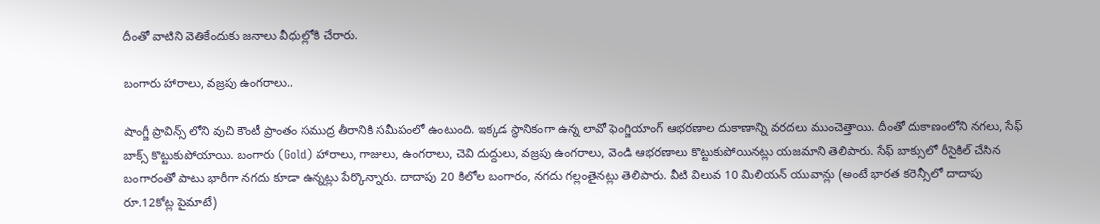దీంతో వాటిని వెతికేందుకు జనాలు వీధుల్లోకి చేరారు.

బంగారు హారాలు, వజ్రపు ఉంగరాలు..

షాంగ్జీ ప్రావిన్స్ లోని వుచి కౌంటీ ప్రాంతం సముద్ర తీరానికి సమీపంలో ఉంటుంది. ఇక్కడ స్థానికంగా ఉన్న లావో ఫెంగ్జియాంగ్ ఆభరణాల దుకాణాన్ని వరదలు ముంచెత్తాయి. దీంతో దుకాణంలోని నగలు, సేఫ్ బాక్స్ కొట్టుకుపోయాయి. బంగారు (Gold) హారాలు, గాజులు, ఉంగరాలు, చెవి దుద్దులు, వజ్రపు ఉంగరాలు, వెండి ఆభరణాలు కొట్టుకుపోయినట్లు యజమాని తెలిపారు. సేఫ్ బాక్సులో రీసైకిల్ చేసిన బంగారంతో పాటు భారీగా నగదు కూడా ఉన్నట్లు పేర్కొన్నారు. దాదాపు 20 కిలోల బంగారం, నగదు గల్లంతైనట్లు తెలిపారు. వీటి విలువ 10 మిలియన్ యువాన్లు (అంటే భారత కరెన్సీలో దాదాపు రూ.12కోట్ల పైమాటే)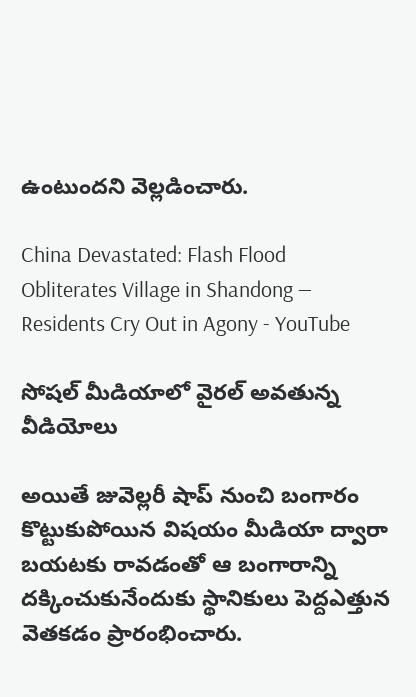ఉంటుందని వెల్లడించారు.

China Devastated: Flash Flood Obliterates Village in Shandong — Residents Cry Out in Agony - YouTube

సోషల్ మీడియాలో వైరల్ అవతున్న వీడియోలు

అయితే జువెల్లరీ షాప్ నుంచి బంగారం కొట్టుకుపోయిన విషయం మీడియా ద్వారా బయటకు రావడంతో ఆ బంగారాన్ని దక్కించుకునేందుకు స్థానికులు పెద్దఎత్తున వెతకడం ప్రారంభించారు.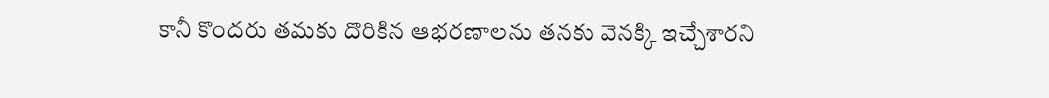కానీ కొందరు తమకు దొరికిన ఆభరణాలను తనకు వెనక్కి ఇచ్చేశారని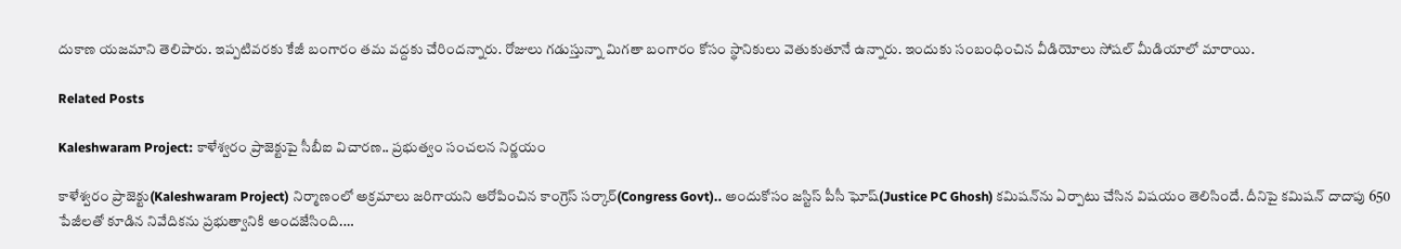దుకాణ యజమాని తెలిపారు. ఇప్పటివరకు కేజీ బంగారం తమ వద్దకు చేరిందన్నారు. రోజులు గడుస్తున్నా మిగతా బంగారం కోసం స్థానికులు వెతుకుతూనే ఉన్నారు. ఇందుకు సంబంధించిన వీడియోలు సోషల్ మీడియాలో మారాయి.

Related Posts

Kaleshwaram Project: కాళేశ్వరం ప్రాజెక్టుపై సీబీఐ విచారణ.. ప్రభుత్వం సంచలన నిర్ణయం

కాళేశ్వరం ప్రాజెక్టు(Kaleshwaram Project) నిర్మాణంలో అక్రమాలు జరిగాయని ఆరోపించిన కాంగ్రెస్ సర్కార్(Congress Govt).. అందుకోసం జస్టిస్ పీసీ ఘోష్(Justice PC Ghosh) కమిషన్‌ను ఏర్పాటు చేసిన విషయం తెలిసిందే. దీనిపై కమిషన్ దాదాపు 650 పేజీలతో కూడిన నివేదికను ప్రభుత్వానికి అందజేసింది.…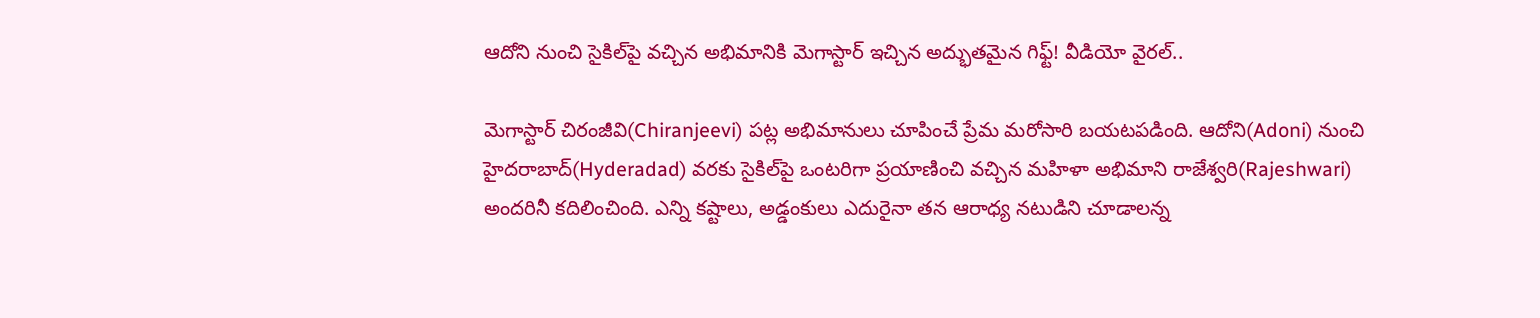ఆదోని నుంచి సైకిల్‌పై వచ్చిన అభిమానికి మెగాస్టార్ ఇచ్చిన అద్భుతమైన గిఫ్ట్! వీడియో వైరల్..

మెగాస్టార్ చిరంజీవి(Chiranjeevi) పట్ల అభిమానులు చూపించే ప్రేమ మరోసారి బయటపడింది. ఆదోని(Adoni) నుంచి హైదరాబాద్(Hyderadad) వరకు సైకిల్‌పై ఒంటరిగా ప్రయాణించి వచ్చిన మహిళా అభిమాని రాజేశ్వరి(Rajeshwari) అందరినీ కదిలించింది. ఎన్ని కష్టాలు, అడ్డంకులు ఎదురైనా తన ఆరాధ్య నటుడిని చూడాలన్న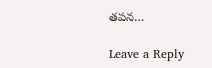తపన…

Leave a Reply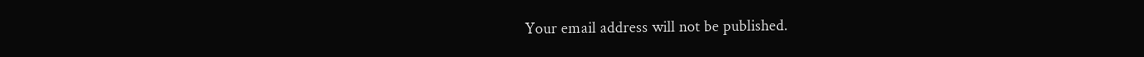Your email address will not be published.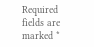Required fields are marked *